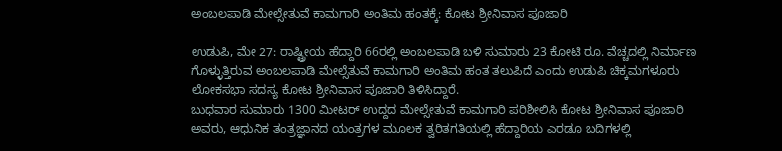ಅಂಬಲಪಾಡಿ ಮೇಲ್ಸೇತುವೆ ಕಾಮಗಾರಿ ಅಂತಿಮ ಹಂತಕ್ಕೆ: ಕೋಟ ಶ್ರೀನಿವಾಸ ಪೂಜಾರಿ

ಉಡುಪಿ, ಮೇ 27: ರಾಷ್ಟ್ರೀಯ ಹೆದ್ದಾರಿ 66ರಲ್ಲಿ ಅಂಬಲಪಾಡಿ ಬಳಿ ಸುಮಾರು 23 ಕೋಟಿ ರೂ. ವೆಚ್ಚದಲ್ಲಿ ನಿರ್ಮಾಣ ಗೊಳ್ಳುತ್ತಿರುವ ಅಂಬಲಪಾಡಿ ಮೇಲ್ಸೆತುವೆ ಕಾಮಗಾರಿ ಅಂತಿಮ ಹಂತ ತಲುಪಿದೆ ಎಂದು ಉಡುಪಿ ಚಿಕ್ಕಮಗಳೂರು ಲೋಕಸಭಾ ಸದಸ್ಯ ಕೋಟ ಶ್ರೀನಿವಾಸ ಪೂಜಾರಿ ತಿಳಿಸಿದ್ದಾರೆ.
ಬುಧವಾರ ಸುಮಾರು 1300 ಮೀಟರ್ ಉದ್ದದ ಮೇಲ್ಸೇತುವೆ ಕಾಮಗಾರಿ ಪರಿಶೀಲಿಸಿ ಕೋಟ ಶ್ರೀನಿವಾಸ ಪೂಜಾರಿ ಅವರು, ಆಧುನಿಕ ತಂತ್ರಜ್ಞಾನದ ಯಂತ್ರಗಳ ಮೂಲಕ ತ್ವರಿತಗತಿಯಲ್ಲಿ ಹೆದ್ದಾರಿಯ ಎರಡೂ ಬದಿಗಳಲ್ಲಿ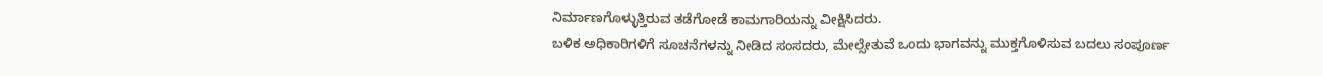ನಿರ್ಮಾಣಗೊಳ್ಳುತ್ತಿರುವ ತಡೆಗೋಡೆ ಕಾಮಗಾರಿಯನ್ನು ವೀಕ್ಷಿಸಿದರು.
ಬಳಿಕ ಅಧಿಕಾರಿಗಳಿಗೆ ಸೂಚನೆಗಳನ್ನು ನೀಡಿದ ಸಂಸದರು, ಮೇಲ್ಸೇತುವೆ ಒಂದು ಭಾಗವನ್ನು ಮುಕ್ತಗೊಳಿಸುವ ಬದಲು ಸಂಪೂರ್ಣ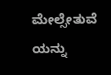ಮೇಲ್ಸೇತುವೆ ಯನ್ನು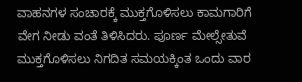ವಾಹನಗಳ ಸಂಚಾರಕ್ಕೆ ಮುಕ್ತಗೊಳಿಸಲು ಕಾಮಗಾರಿಗೆ ವೇಗ ನೀಡು ವಂತೆ ತಿಳಿಸಿದರು. ಪೂರ್ಣ ಮೇಲ್ಸೇತುವೆ ಮುಕ್ತಗೊಳಿಸಲು ನಿಗದಿತ ಸಮಯಕ್ಕಿಂತ ಒಂದು ವಾರ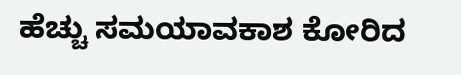ಹೆಚ್ಚು ಸಮಯಾವಕಾಶ ಕೋರಿದ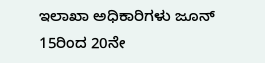ಇಲಾಖಾ ಅಧಿಕಾರಿಗಳು ಜೂನ್ 15ರಿಂದ 20ನೇ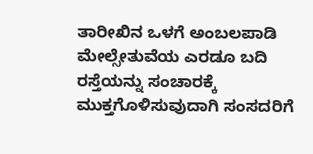ತಾರೀಖಿನ ಒಳಗೆ ಅಂಬಲಪಾಡಿ ಮೇಲ್ಸೇತುವೆಯ ಎರಡೂ ಬದಿ ರಸ್ತೆಯನ್ನು ಸಂಚಾರಕ್ಕೆ ಮುಕ್ತಗೊಳಿಸುವುದಾಗಿ ಸಂಸದರಿಗೆ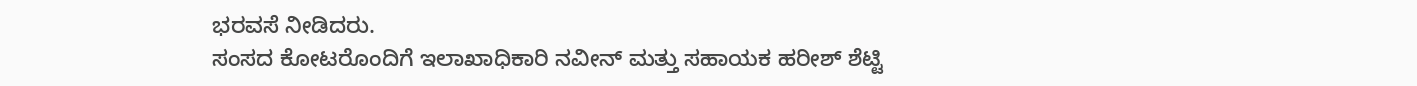ಭರವಸೆ ನೀಡಿದರು.
ಸಂಸದ ಕೋಟರೊಂದಿಗೆ ಇಲಾಖಾಧಿಕಾರಿ ನವೀನ್ ಮತ್ತು ಸಹಾಯಕ ಹರೀಶ್ ಶೆಟ್ಟಿ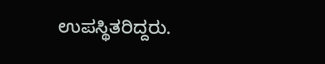ಉಪಸ್ಥಿತರಿದ್ದರು.